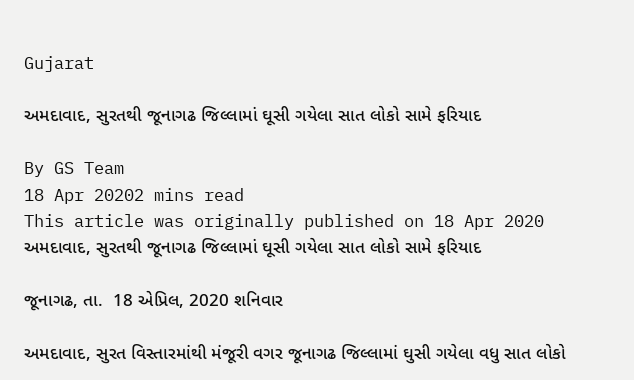Gujarat

અમદાવાદ, સુરતથી જૂનાગઢ જિલ્લામાં ઘૂસી ગયેલા સાત લોકો સામે ફરિયાદ

By GS Team
18 Apr 20202 mins read
This article was originally published on 18 Apr 2020
અમદાવાદ, સુરતથી જૂનાગઢ જિલ્લામાં ઘૂસી ગયેલા સાત લોકો સામે ફરિયાદ

જૂનાગઢ, તા.  18 એપ્રિલ, 2020 શનિવાર

અમદાવાદ, સુરત વિસ્તારમાંથી મંજૂરી વગર જૂનાગઢ જિલ્લામાં ઘુસી ગયેલા વધુ સાત લોકો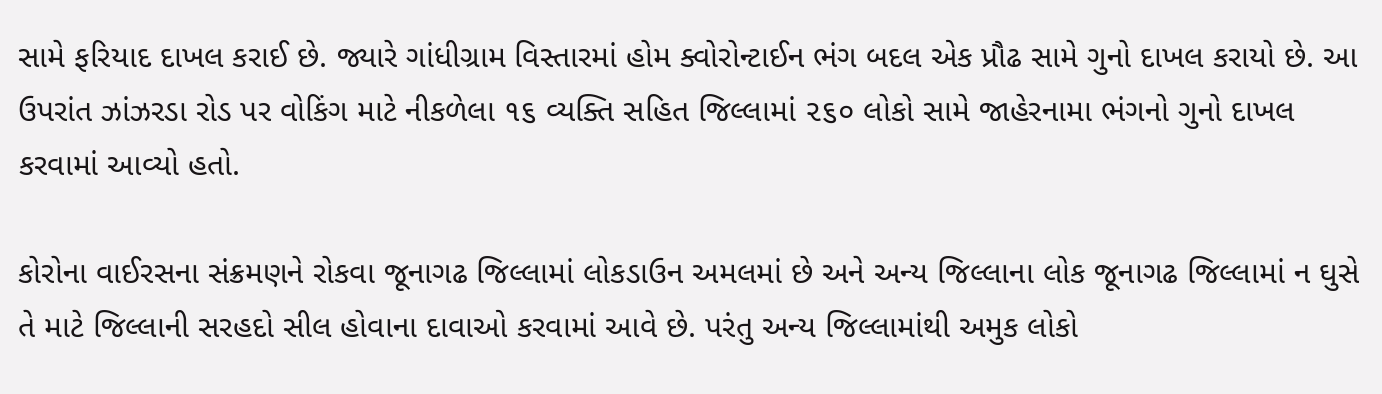સામે ફરિયાદ દાખલ કરાઈ છે. જ્યારે ગાંધીગ્રામ વિસ્તારમાં હોમ ક્વોરોન્ટાઈન ભંગ બદલ એક પ્રૌઢ સામે ગુનો દાખલ કરાયો છે. આ ઉપરાંત ઝાંઝરડા રોડ પર વોકિંગ માટે નીકળેલા ૧૬ વ્યક્તિ સહિત જિલ્લામાં ૨૬૦ લોકો સામે જાહેરનામા ભંગનો ગુનો દાખલ કરવામાં આવ્યો હતો.

કોરોના વાઈરસના સંક્રમણને રોકવા જૂનાગઢ જિલ્લામાં લોકડાઉન અમલમાં છે અને અન્ય જિલ્લાના લોક જૂનાગઢ જિલ્લામાં ન ઘુસે તે માટે જિલ્લાની સરહદો સીલ હોવાના દાવાઓ કરવામાં આવે છે. પરંતુ અન્ય જિલ્લામાંથી અમુક લોકો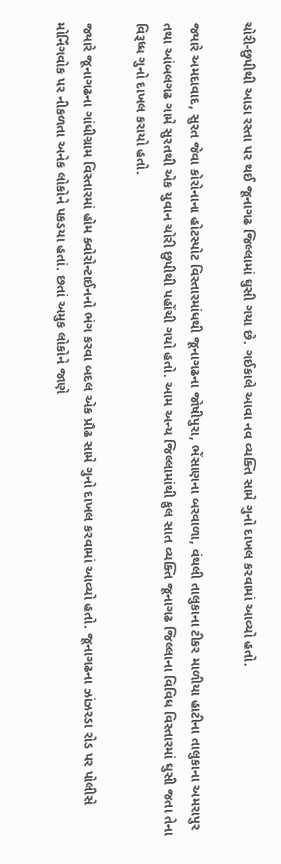ચોરી-છુપીથી આડા રસ્તા પર થઈ જૂનાગઢ જિલ્લામાં ઘુસી ગયા છે. ગઈકાલે આવા નવ વ્યક્તિ સામે ગુનો દાખલ કરવામાં આવ્યો હતો.

જ્યારે અમદાવાદ, સુરત જેવા કોરોનાના હોટસ્પોટ વિસ્તારમાંધથી જૂનાગઢના જોષીપુરા, ભેંસાણના બરવાળા, વંથલી તાલુકાના ટીકર માળીયા હાટીના તાલુકાના અમરાપુર તથા આંબલગઢ ગામે સુરતથી એક યુવાન ચોરી છુપીથી પહોંચી ગયો હતો. આમ અન્ય જિલ્લામાંથી કુલ સાત વ્યક્તિ જૂનાગઢ જિલ્લાના વિવિધ વિસ્તારમાં ઘુસી જતા તેના વિરૂધ્ધ ગુનો દાખલ કરાયો હતો.

જ્યારે જૂનાગઢના ગાંધીગ્રામ વિસ્તારમાં હોમ ક્વોરોન્ટાઈનનો ભંગ કરવા બદલ એક પ્રૌઢ સામે ગુનો દાખલ કરવામાં આવ્યો હતો. જૂનાગઢના ઝાંઝરડા રોડ પર પોલીસે મોર્નિંગવોક પર નીકળતા અનેક લોકોને પકડયા હતાં. છતાં અમુક લોકોને જાણે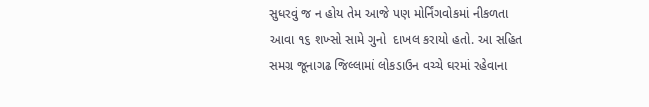સુધરવું જ ન હોય તેમ આજે પણ મોર્નિંગવોકમાં નીકળતા આવા ૧૬ શખ્સો સામે ગુનો  દાખલ કરાયો હતો. આ સહિત સમગ્ર જૂનાગઢ જિલ્લામાં લોકડાઉન વચ્ચે ઘરમાં રહેવાના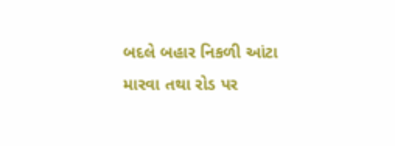બદલે બહાર નિકળી આંટા મારવા તથા રોડ પર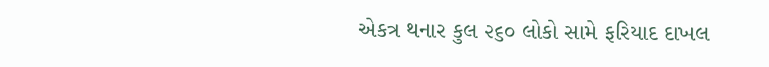એકત્ર થનાર કુલ ૨૬૦ લોકો સામે ફરિયાદ દાખલ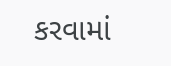કરવામાં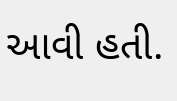આવી હતી.